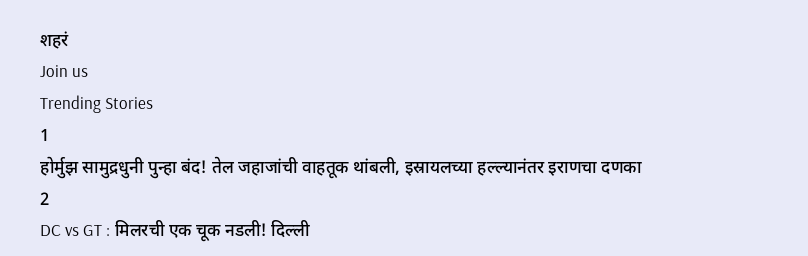शहरं
Join us
Trending Stories
1
होर्मुझ सामुद्रधुनी पुन्हा बंद! तेल जहाजांची वाहतूक थांबली, इस्रायलच्या हल्ल्यानंतर इराणचा दणका
2
DC vs GT : मिलरची एक चूक नडली! दिल्ली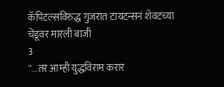कॅपिटल्सविरुद्ध गुजरात टायटन्सनं शेवटच्या चेंडूवर मारली बाजी
3
"...तर आम्ही युद्धविराम करार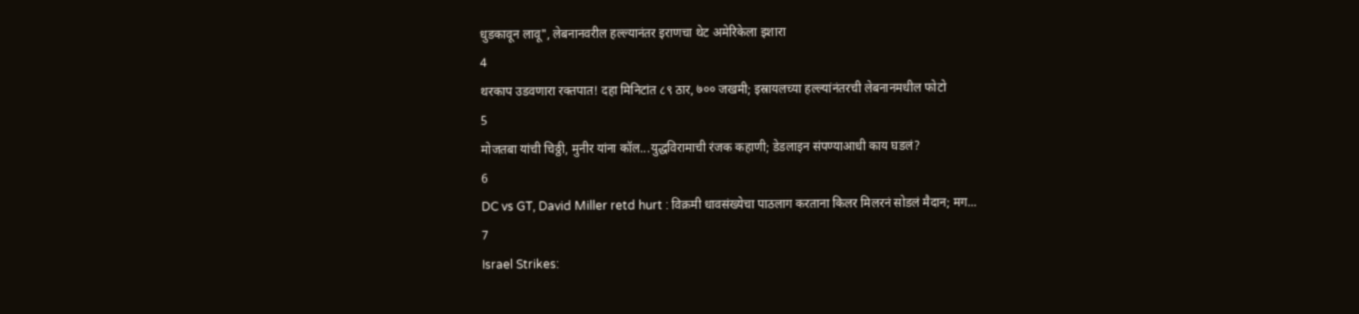धुडकावून लावू", लेबनानवरील हल्ल्यानंतर इराणचा थेट अमेरिकेला इशारा
4
थरकाप उडवणारा रक्तपात! दहा मिनिटांत ८९ ठार, ७०० जखमी; इस्रायलच्या हल्ल्यांनंतरची लेबनानमधील फोटो
5
मोजतबा यांची चिठ्ठी, मुनीर यांना कॉल...युद्धविरामाची रंजक कहाणी; डेडलाइन संपण्याआधी काय घडलं?
6
DC vs GT, David Miller retd hurt : विक्रमी धावसंख्येचा पाठलाग करताना किलर मिलरनं सोडलं मैदान; मग...
7
Israel Strikes: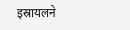इस्रायलने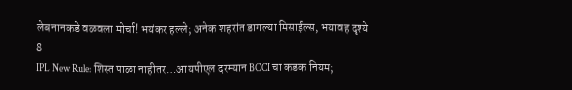लेबनानकडे वळवला मोर्चा! भयंकर हल्ले; अनेक शहरांत डागल्या मिसाईल्स, भयावह दृश्ये
8
IPL New Rule: शिस्त पाळा नाहीतर…आयपीएल दरम्यान BCCI चा कडक नियम;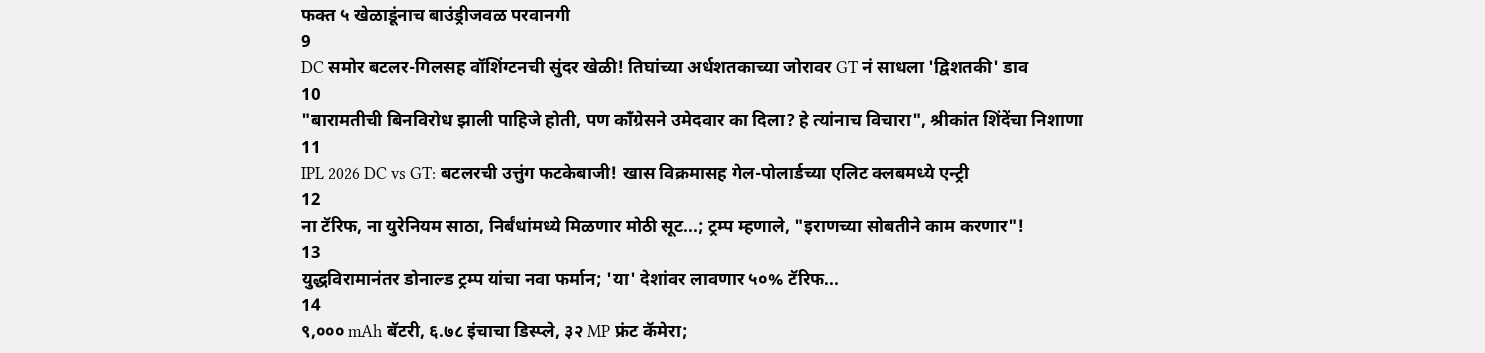फक्त ५ खेळाडूंनाच बाउंड्रीजवळ परवानगी
9
DC समोर बटलर-गिलसह वॉशिंग्टनची सुंदर खेळी! तिघांच्या अर्धशतकाच्या जोरावर GT नं साधला 'द्विशतकी' डाव
10
"बारामतीची बिनविरोध झाली पाहिजे होती, पण काँग्रेसने उमेदवार का दिला? हे त्यांनाच विचारा", श्रीकांत शिंदेंचा निशाणा
11
IPL 2026 DC vs GT: बटलरची उत्तुंग फटकेबाजी! खास विक्रमासह गेल-पोलार्डच्या एलिट क्लबमध्ये एन्ट्री
12
ना टॅरिफ, ना युरेनियम साठा, निर्बंधांमध्ये मिळणार मोठी सूट...; ट्रम्प म्हणाले, "इराणच्या सोबतीने काम करणार"!
13
युद्धविरामानंतर डोनाल्ड ट्रम्प यांचा नवा फर्मान; 'या' देशांवर लावणार ५०% टॅरिफ...
14
९,००० mAh बॅटरी, ६.७८ इंचाचा डिस्प्ले, ३२ MP फ्रंट कॅमेरा;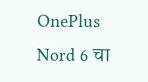OnePlus Nord 6 चा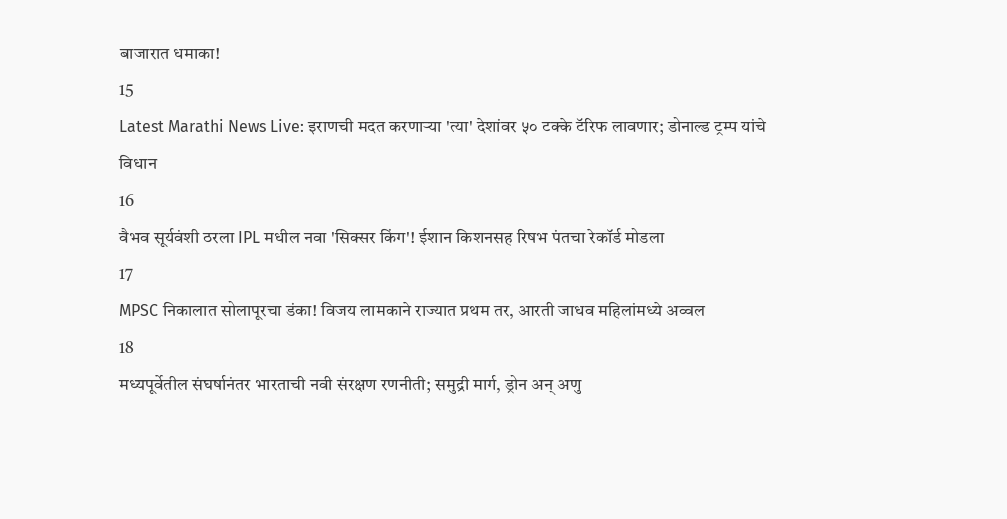बाजारात धमाका!
15
Latest Marathi News Live: इराणची मदत करणाऱ्या 'त्या' देशांवर ५० टक्के टॅरिफ लावणार; डोनाल्ड ट्रम्प यांचे विधान
16
वैभव सूर्यवंशी ठरला IPL मधील नवा 'सिक्सर किंग'! ईशान किशनसह रिषभ पंतचा रेकॉर्ड मोडला
17
MPSC निकालात सोलापूरचा डंका! विजय लामकाने राज्यात प्रथम तर, आरती जाधव महिलांमध्ये अव्वल
18
मध्यपूर्वेतील संघर्षानंतर भारताची नवी संरक्षण रणनीती; समुद्री मार्ग, ड्रोन अन् अणु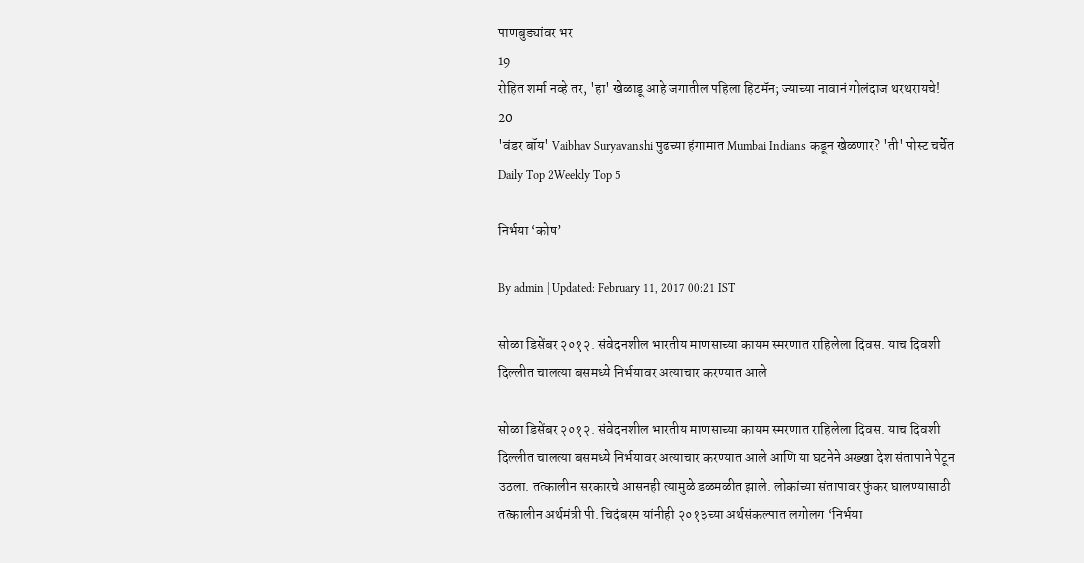पाणबुड्यांवर भर
19
रोहित शर्मा नव्हे तर, 'हा' खेळाडू आहे जगातील पहिला हिटमॅन; ज्याच्या नावानं गोलंदाज थरथरायचे!
20
'वंडर बॉय' Vaibhav Suryavanshi पुढच्या हंगामात Mumbai Indians कडून खेळणार? 'ती' पोस्ट चर्चेत
Daily Top 2Weekly Top 5

निर्भया ‘कोष’

By admin | Updated: February 11, 2017 00:21 IST

सोळा डिसेंबर २०१२. संवेदनशील भारतीय माणसाच्या कायम स्मरणात राहिलेला दिवस. याच दिवशी दिल्लीत चालत्या बसमध्ये निर्भयावर अत्याचार करण्यात आले

सोळा डिसेंबर २०१२. संवेदनशील भारतीय माणसाच्या कायम स्मरणात राहिलेला दिवस. याच दिवशी दिल्लीत चालत्या बसमध्ये निर्भयावर अत्याचार करण्यात आले आणि या घटनेने अख्खा देश संतापाने पेटून उठला. तत्कालीन सरकारचे आसनही त्यामुळे डळमळीत झाले. लोकांच्या संतापावर फुंकर घालण्यासाठी तत्कालीन अर्थमंत्री पी. चिदंबरम यांनीही २०१३च्या अर्थसंकल्पात लगोलग ‘निर्भया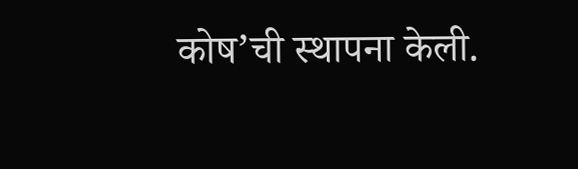कोष’ची स्थापना केली.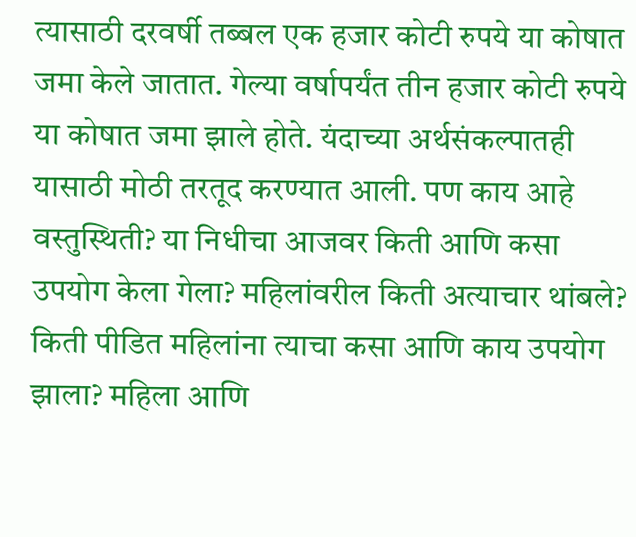त्यासाठी दरवर्षी तब्बल एक हजार कोटी रुपये या कोषात जमा केले जातात. गेल्या वर्षापर्यंत तीन हजार कोटी रुपये या कोषात जमा झाले होते. यंदाच्या अर्थसंकल्पातही यासाठी मोठी तरतूद करण्यात आली. पण काय आहे वस्तुस्थिती? या निधीचा आजवर किती आणि कसा उपयोग केला गेला? महिलांवरील किती अत्याचार थांबले? किती पीडित महिलांना त्याचा कसा आणि काय उपयोग झाला? महिला आणि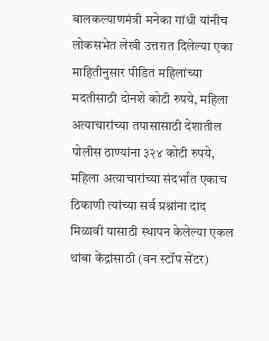बालकल्याणमंत्री मनेका गांधी यांनीच लोकसभेत लेखी उत्तरात दिलेल्या एका माहितीनुसार पीडित महिलांच्या मदतीसाठी दोनशे कोटी रुपये, महिला अत्याचारांच्या तपासासाठी देशातील पोलीस ठाण्यांना ३२४ कोटी रुपये, महिला अत्याचारांच्या संदर्भात एकाच ठिकाणी त्यांच्या सर्व प्रश्नांना दाद मिळावी यासाठी स्थापन केलेल्या एकल थांबा केंद्रांसाठी (वन स्टॉप सेंटर)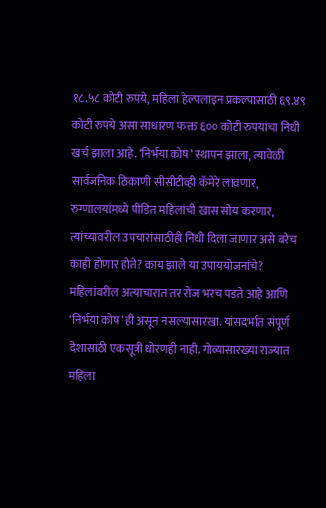१८.५८ कोटी रुपये, महिला हेल्पलाइन प्रकल्पासाठी ६९.४९ कोटी रुपये असा साधारण फक्त ६०० कोटी रुपयांचा निधी खर्च झाला आहे. ‘निर्भया कोष’ स्थापन झाला, त्यावेळी सार्वजनिक ठिकाणी सीसीटीव्ही कॅमेरे लावणार, रुग्णालयांमध्ये पीडित महिलांची खास सोय करणार, त्यांच्यावरील उपचारांसाठीही निधी दिला जाणार असे बरेच काही होणार होते? काय झाले या उपाययोजनांचे? महिलांवरील अत्याचारात तर रोज भरच पडते आहे आणि ‘निर्भया कोष’ही असून नसल्यासारखा. यांसदर्भात संपूर्ण देशासाठी एकसूत्री धोरणही नाही. गोव्यासारख्या राज्यात महिला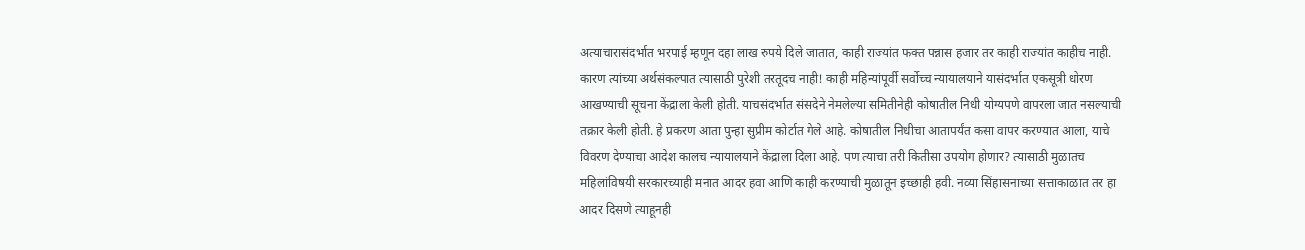अत्याचारासंदर्भात भरपाई म्हणून दहा लाख रुपये दिले जातात, काही राज्यांत फक्त पन्नास हजार तर काही राज्यांत काहीच नाही. कारण त्यांच्या अर्थसंकल्पात त्यासाठी पुरेशी तरतूदच नाही! काही महिन्यांपूर्वी सर्वोच्च न्यायालयाने यासंदर्भात एकसूत्री धोरण आखण्याची सूचना केंद्राला केली होती. याचसंदर्भात संसदेने नेमलेल्या समितीनेही कोषातील निधी योग्यपणे वापरला जात नसल्याची तक्रार केली होती. हे प्रकरण आता पुन्हा सुप्रीम कोर्टात गेले आहे. कोषातील निधीचा आतापर्यंत कसा वापर करण्यात आला, याचे विवरण देण्याचा आदेश कालच न्यायालयाने केंद्राला दिला आहे. पण त्याचा तरी कितीसा उपयोग होणार? त्यासाठी मुळातच महिलांविषयी सरकारच्याही मनात आदर हवा आणि काही करण्याची मुळातून इच्छाही हवी. नव्या सिंहासनाच्या सत्ताकाळात तर हा आदर दिसणे त्याहूनही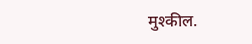मुश्कील.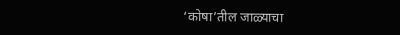‘कोषा’तील जाळ्याचा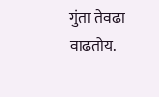गुंता तेवढा वाढतोय.